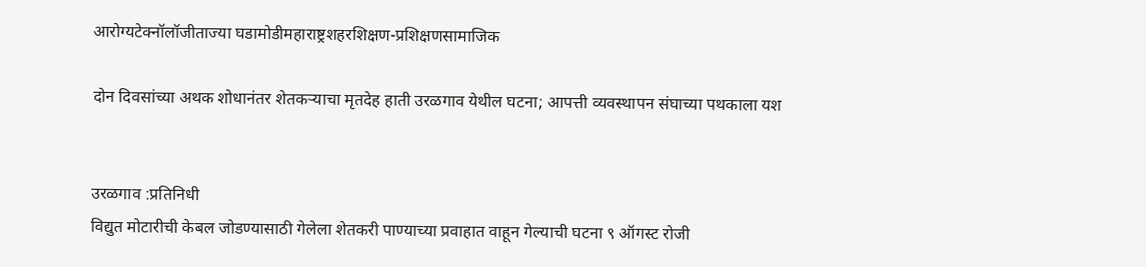आरोग्यटेक्नॉलॉजीताज्या घडामोडीमहाराष्ट्रशहरशिक्षण-प्रशिक्षणसामाजिक

दोन दिवसांच्या अथक शोधानंतर शेतकऱ्याचा मृतदेह हाती उरळगाव येथील घटना; आपत्ती व्यवस्थापन संघाच्या पथकाला यश


उरळगाव :प्रतिनिधी
विद्युत मोटारीची केबल जोडण्यासाठी गेलेला शेतकरी पाण्याच्या प्रवाहात वाहून गेल्याची घटना ९ ऑगस्ट रोजी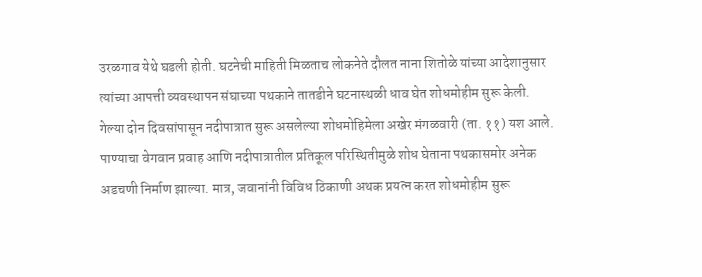उरळगाव येथे घडली होती. घटनेची माहिती मिळताच लोकनेते दौलत नाना शितोळे यांच्या आदेशानुसार त्यांच्या आपत्ती व्यवस्थापन संघाच्या पथकाने तातडीने घटनास्थळी धाव घेत शोधमोहीम सुरू केली.
गेल्या दोन दिवसांपासून नदीपात्रात सुरू असलेल्या शोधमोहिमेला अखेर मंगळवारी (ता. ११) यश आले. पाण्याचा वेगवान प्रवाह आणि नदीपात्रातील प्रतिकूल परिस्थितीमुळे शोध घेताना पथकासमोर अनेक अडचणी निर्माण झाल्या. मात्र, जवानांनी विविध ठिकाणी अथक प्रयत्न करत शोधमोहीम सुरू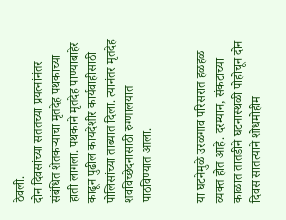ठेवली.
दोन दिवसांच्या सततच्या प्रयत्नांनंतर संबंधित शेतकऱ्याचा मृतदेह पथकाच्या हाती लागला. पथकाने मृतदेह पाण्याबाहेर काढून पुढील कायदेशीर कार्यवाहीसाठी पोलिसांच्या ताब्यात दिला. त्यानंतर मृतदेह शवविच्छेदनासाठी रुग्णालयात पाठविण्यात आला.


या घटनेमुळे उरळगाव परिसरात हळहळ व्यक्त होत आहे. दरम्यान, संकटाच्या काळात तातडीने घटनास्थळी पोहोचून दोन दिवस सातत्याने शोधमोहीम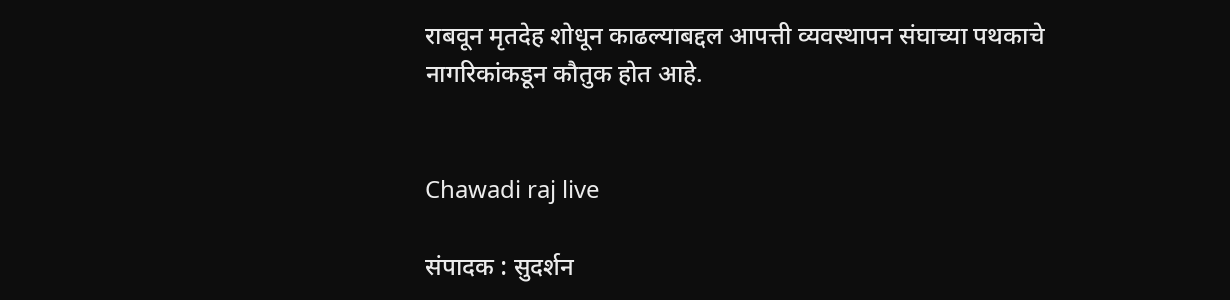राबवून मृतदेह शोधून काढल्याबद्दल आपत्ती व्यवस्थापन संघाच्या पथकाचे नागरिकांकडून कौतुक होत आहे.


Chawadi raj live

संपादक : सुदर्शन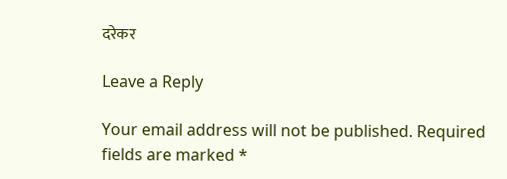दरेकर

Leave a Reply

Your email address will not be published. Required fields are marked *